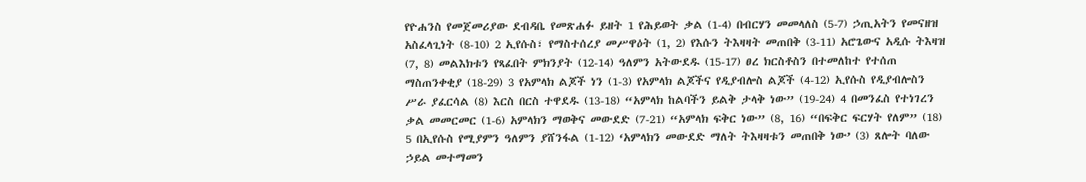የዮሐንስ የመጀመሪያው ደብዳቤ የመጽሐፉ ይዘት 1 የሕይወት ቃል (1-4) በብርሃን መመላለስ (5-7) ኃጢአትን የመናዘዝ አስፈላጊነት (8-10) 2 ኢየሱስ፣ የማስተሰረያ መሥዋዕት (1, 2) የእሱን ትእዛዛት መጠበቅ (3-11) አሮጌውና አዲሱ ትእዛዝ (7, 8) መልእክቱን የጻፈበት ምክንያት (12-14) ዓለምን አትውደዱ (15-17) ፀረ ክርስቶስን በተመለከተ የተሰጠ ማስጠንቀቂያ (18-29) 3 የአምላክ ልጆች ነን (1-3) የአምላክ ልጆችና የዲያብሎስ ልጆች (4-12) ኢየሱስ የዲያብሎስን ሥራ ያፈርሳል (8) እርስ በርስ ተዋደዱ (13-18) “አምላክ ከልባችን ይልቅ ታላቅ ነው” (19-24) 4 በመንፈስ የተነገረን ቃል መመርመር (1-6) አምላክን ማወቅና መውደድ (7-21) “አምላክ ፍቅር ነው” (8, 16) “በፍቅር ፍርሃት የለም” (18) 5 በኢየሱስ የሚያምን ዓለምን ያሸንፋል (1-12) ‘አምላክን መውደድ ማለት ትእዛዛቱን መጠበቅ ነው’ (3) ጸሎት ባለው ኃይል መተማመን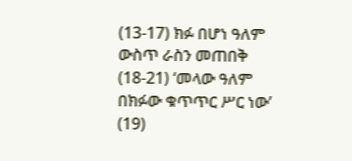(13-17) ክፉ በሆነ ዓለም ውስጥ ራስን መጠበቅ (18-21) ‘መላው ዓለም በክፉው ቁጥጥር ሥር ነው’ (19)